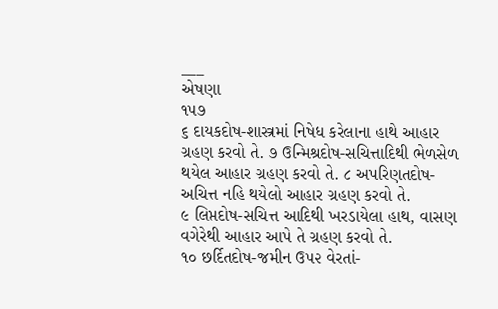___
એષણા
૧૫૭
૬ દાયકદોષ-શાસ્ત્રમાં નિષેધ કરેલાના હાથે આહાર ગ્રહણ કરવો તે. ૭ ઉન્મિશ્રદોષ-સચિત્તાદિથી ભેળસેળ થયેલ આહાર ગ્રહણ કરવો તે. ૮ અપરિણતદોષ-અચિત્ત નહિ થયેલો આહાર ગ્રહણ કરવો તે.
૯ લિપ્તદોષ-સચિત્ત આદિથી ખરડાયેલા હાથ, વાસણ વગેરેથી આહાર આપે તે ગ્રહણ કરવો તે.
૧૦ છર્દિતદોષ-જમીન ઉ૫૨ વેરતાં-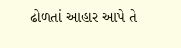ઢોળતાં આહાર આપે તે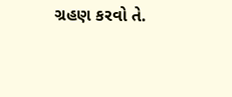ગ્રહણ કરવો તે.